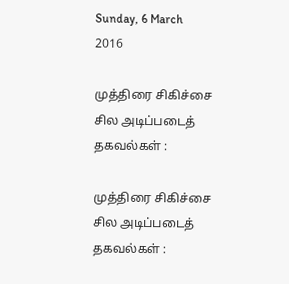Sunday, 6 March 2016

முத்திரை சிகிச்சை சில அடிப்படைத் தகவல்கள் :

முத்திரை சிகிச்சை சில அடிப்படைத் தகவல்கள் :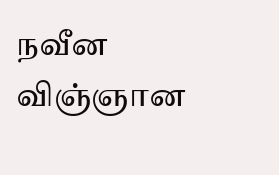நவீன விஞ்ஞான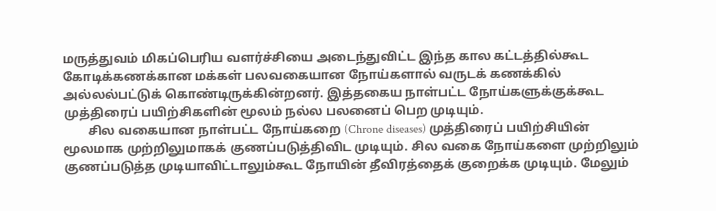மருத்துவம் மிகப்பெரிய வளர்ச்சியை அடைந்துவிட்ட இந்த கால கட்டத்தில்கூட கோடிக்கணக்கான மக்கள் பலவகையான நோய்களால் வருடக் கணக்கில் அல்லல்பட்டுக் கொண்டிருக்கின்றனர். இத்தகைய நாள்பட்ட நோய்களுக்குக்கூட முத்திரைப் பயிற்சிகளின் மூலம் நல்ல பலனைப் பெற முடியும்.
        சில வகையான நாள்பட்ட நோய்கறை (Chrone diseases) முத்திரைப் பயிற்சியின் மூலமாக முற்றிலுமாகக் குணப்படுத்திவிட முடியும். சில வகை நோய்களை முற்றிலும் குணப்படுத்த முடியாவிட்டாலும்கூட நோயின் தீவிரத்தைக் குறைக்க முடியும். மேலும்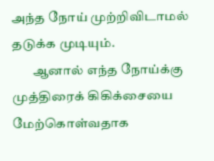அந்த நோய் முற்றிவிடாமல் தடுக்க முடியும்.
        ஆனால் எந்த நோய்க்கு முத்திரைக் கிகிக்சையை மேற்கொள்வதாக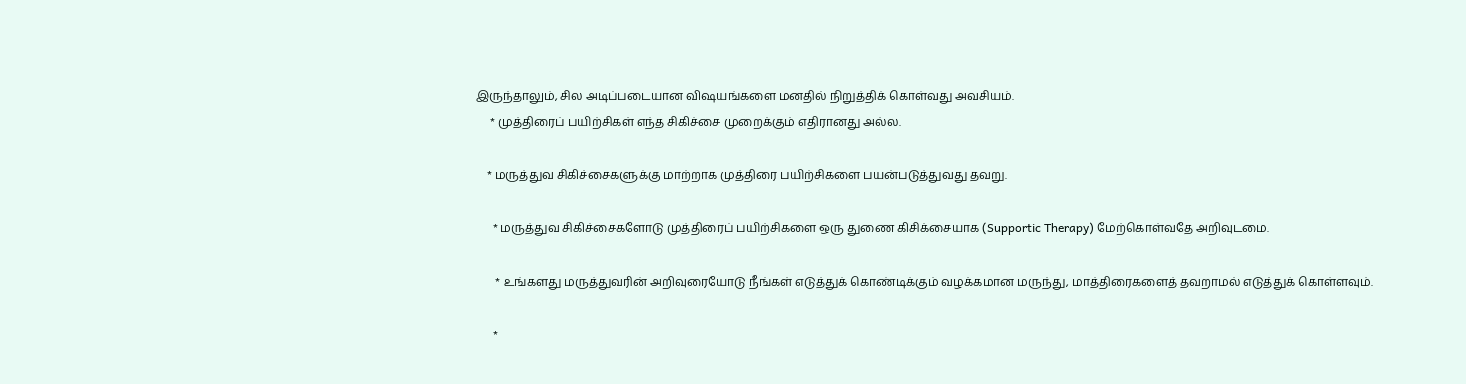இருந்தாலும், சில அடிப்படையான விஷயங்களை மனதில் நிறுத்திக் கொள்வது அவசியம்.
     * முத்திரைப் பயிற்சிகள் எந்த சிகிச்சை முறைக்கும் எதிரானது அல்ல.

    * மருத்துவ சிகிச்சைகளுக்கு மாற்றாக முத்திரை பயிற்சிகளை பயன்படுத்துவது தவறு.

      * மருத்துவ சிகிச்சைகளோடு முத்திரைப் பயிற்சிகளை ஒரு துணை கிசிக்சையாக (Supportic Therapy) மேற்கொள்வதே அறிவுடமை.

       * உங்களது மருத்துவரின் அறிவுரையோடு நீங்கள் எடுத்துக் கொண்டிக்கும் வழக்கமான மருந்து, மாத்திரைகளைத் தவறாமல் எடுத்துக் கொள்ளவும்.

      *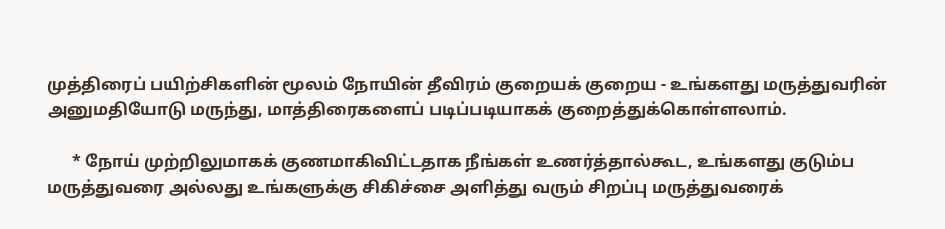முத்திரைப் பயிற்சிகளின் மூலம் நோயின் தீவிரம் குறையக் குறைய - உங்களது மருத்துவரின் அனுமதியோடு மருந்து, மாத்திரைகளைப் படிப்படியாகக் குறைத்துக்கொள்ளலாம்.

      * நோய் முற்றிலுமாகக் குணமாகிவிட்டதாக நீங்கள் உணர்த்தால்கூட, உங்களது குடும்ப மருத்துவரை அல்லது உங்களுக்கு சிகிச்சை அளித்து வரும் சிறப்பு மருத்துவரைக்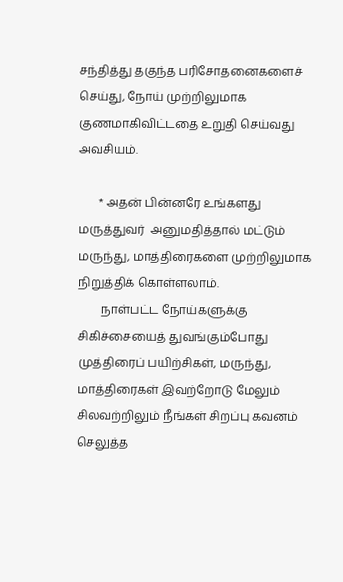சந்தித்து தகுந்த பரிசோதனைகளைச் செய்து, நோய் முற்றிலுமாக குணமாகிவிட்டதை உறுதி செய்வது அவசியம்.

       * அதன் பின்னரே உங்களது  மருத்துவர்  அனுமதித்தால் மட்டும் மருந்து, மாத்திரைகளை முற்றிலுமாக நிறுத்திக் கொள்ளலாம்.
        நாள்பட்ட நோய்களுக்கு சிகிச்சையைத் துவங்கும்போது முத்திரைப் பயிற்சிகள், மருந்து, மாத்திரைகள் இவற்றோடு மேலும் சிலவற்றிலும் நீங்கள் சிறப்பு கவனம் செலுத்த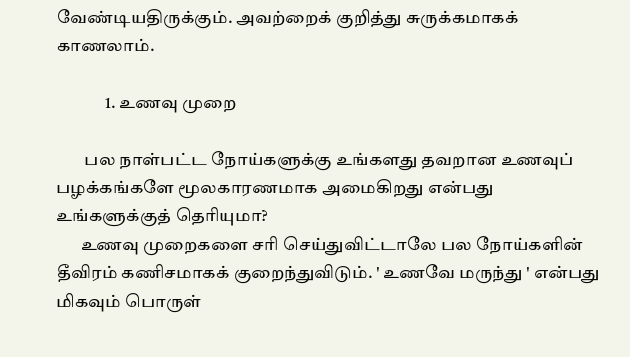வேண்டியதிருக்கும். அவற்றைக் குறித்து சுருக்கமாகக் காணலாம்.

              1. உணவு முறை

        பல நாள்பட்ட நோய்களுக்கு உங்களது தவறான உணவுப் பழக்கங்களே மூலகாரணமாக அமைகிறது என்பது உங்களுக்குத் தெரியுமா?
       உணவு முறைகளை சரி செய்துவிட்டாலே பல நோய்களின் தீவிரம் கணிசமாகக் குறைந்துவிடும். ' உணவே மருந்து ' என்பது மிகவும் பொருள்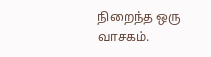நிறைந்த ஒரு வாசகம்.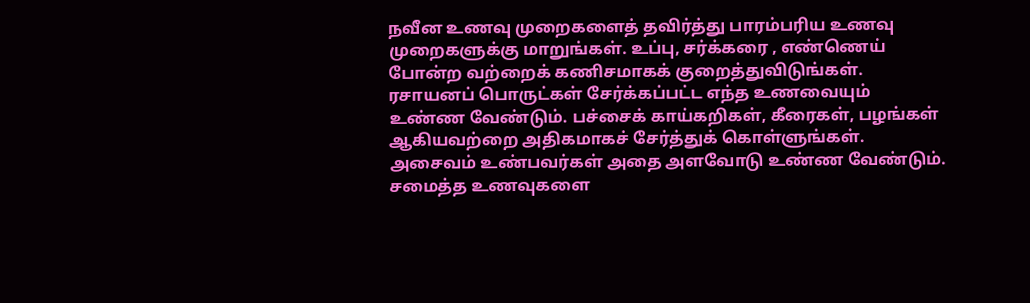நவீன உணவு முறைகளைத் தவிர்த்து பாரம்பரிய உணவு முறைகளுக்கு மாறுங்கள். உப்பு, சர்க்கரை , எண்ணெய் போன்ற வற்றைக் கணிசமாகக் குறைத்துவிடுங்கள். ரசாயனப் பொருட்கள் சேர்க்கப்பட்ட எந்த உணவையும் உண்ண வேண்டும். பச்சைக் காய்கறிகள், கீரைகள், பழங்கள் ஆகியவற்றை அதிகமாகச் சேர்த்துக் கொள்ளுங்கள். அசைவம் உண்பவர்கள் அதை அளவோடு உண்ண வேண்டும். சமைத்த உணவுகளை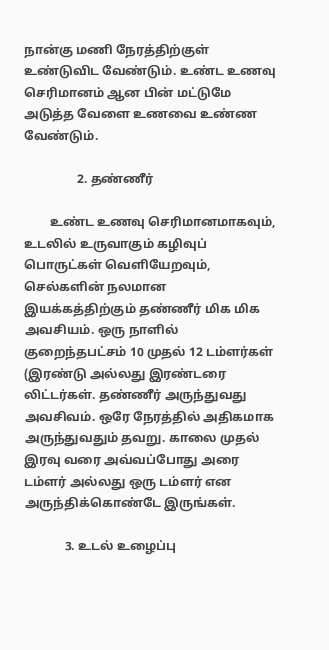நான்கு மணி நேரத்திற்குள் உண்டுவிட வேண்டும். உண்ட உணவு செரிமானம் ஆன பின் மட்டுமே அடுத்த வேளை உணவை உண்ண வேண்டும்.

                 2. தண்ணீர்

        உண்ட உணவு செரிமானமாகவும், உடலில் உருவாகும் கழிவுப் பொருட்கள் வெளியேறவும், செல்களின் நலமான இயக்கத்திற்கும் தண்ணீர் மிக மிக அவசியம். ஒரு நாளில் குறைந்தபட்சம் 10 முதல் 12 டம்ளர்கள் (இரண்டு அல்லது இரண்டரை லிட்டர்கள். தண்ணீர் அருந்துவது அவசிவம். ஒரே நேரத்தில் அதிகமாக அருந்துவதும் தவறு. காலை முதல் இரவு வரை அவ்வப்போது அரை டம்ளர் அல்லது ஒரு டம்ளர் என அருந்திக்கொண்டே இருங்கள்.

             3. உடல் உழைப்பு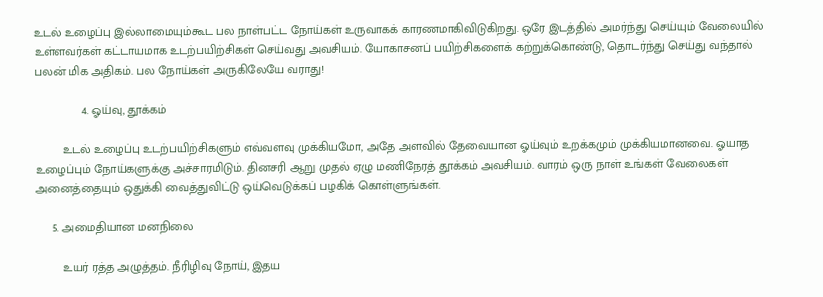உடல் உழைப்பு இல்லாமையும்கூட பல நாள்பட்ட நோய்கள் உருவாகக் காரணமாகிவிடுகிறது. ஒரே இடத்தில் அமர்ந்து செய்யும் வேலையில் உள்ளவர்கள் கட்டாயமாக உடற்பயிற்சிகள் செய்வது அவசியம். யோகாசனப் பயிற்சிகளைக் கற்றுக்கொண்டு, தொடர்ந்து செய்து வந்தால் பலன் மிக அதிகம். பல நோய்கள் அருகிலேயே வராது!

              4. ஓய்வு, தூக்கம்

        உடல் உழைப்பு உடற்பயிற்சிகளும் எவ்வளவு முக்கியமோ, அதே அளவில் தேவையான ஓய்வும் உறக்கமும் முக்கியமானவை. ஓயாத உழைப்பும் நோய்களுக்கு அச்சாரமிடும். தினசரி ஆறு முதல் ஏழு மணிநேரத் தூக்கம் அவசியம். வாரம் ஒரு நாள் உங்கள் வேலைகள் அனைத்தையும் ஒதுக்கி வைத்துவிட்டு ஒய்வெடுக்கப் பழகிக் கொள்ளுங்கள்.

     5. அமைதியான மனநிலை

        உயர் ரத்த அழுத்தம். நீரிழிவு நோய், இதய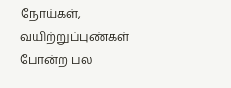நோய்கள், வயிற்றுப்புண்கள் போன்ற பல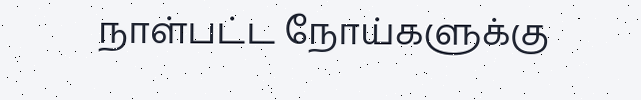நாள்பட்ட நோய்களுக்கு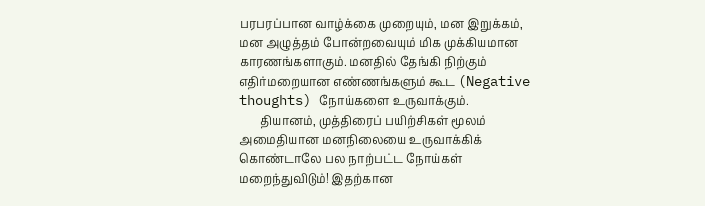பரபரப்பான வாழ்க்கை முறையும், மன இறுக்கம், மன அழுத்தம் போன்றவையும் மிக முக்கியமான காரணங்களாகும். மனதில் தேங்கி நிற்கும் எதிர்மறையான எண்ணங்களும் கூட (Negative thoughts) நோய்களை உருவாக்கும்.
       தியானம், முத்திரைப் பயிற்சிகள் மூலம் அமைதியான மனநிலையை உருவாக்கிக் கொண்டாலே பல நாற்பட்ட நோய்கள் மறைந்துவிடும்! இதற்கான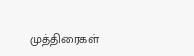முத்திரைகள்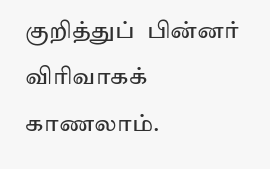குறித்துப்  பின்னர் விரிவாகக் காணலாம்.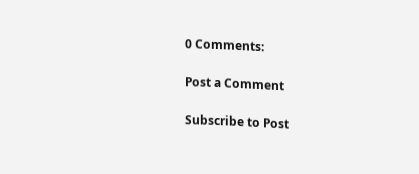0 Comments:

Post a Comment

Subscribe to Post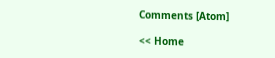Comments [Atom]

<< Home